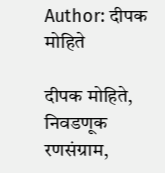Author: दीपक मोहिते

दीपक मोहिते, निवडणूक रणसंग्राम,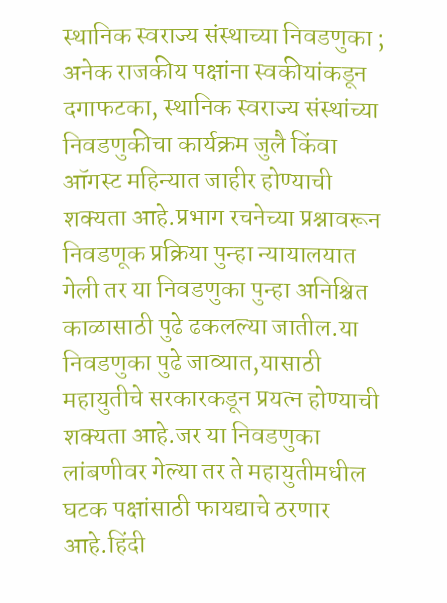स्थानिक स्वराज्य संस्थाच्या निवडणुका ; अनेक राजकीय पक्षांना स्वकीयांकडून दगाफटका, स्थानिक स्वराज्य संस्थांच्या निवडणुकीचा कार्यक्रम जुलै किंवा ऑगस्ट महिन्यात जाहीर होण्याची शक्यता आहे.प्रभाग रचनेच्या प्रश्नावरून निवडणूक प्रक्रिया पुन्हा न्यायालयात गेली तर या निवडणुका पुन्हा अनिश्चित काळासाठी पुढे ढकलल्या जातील.या निवडणुका पुढे जाव्यात,यासाठी महायुतीचे सरकारकडून प्रयत्न होण्याची शक्यता आहे.जर या निवडणुका लांबणीवर गेल्या तर ते महायुतीमधील घटक पक्षांसाठी फायद्याचे ठरणार आहे.हिंदी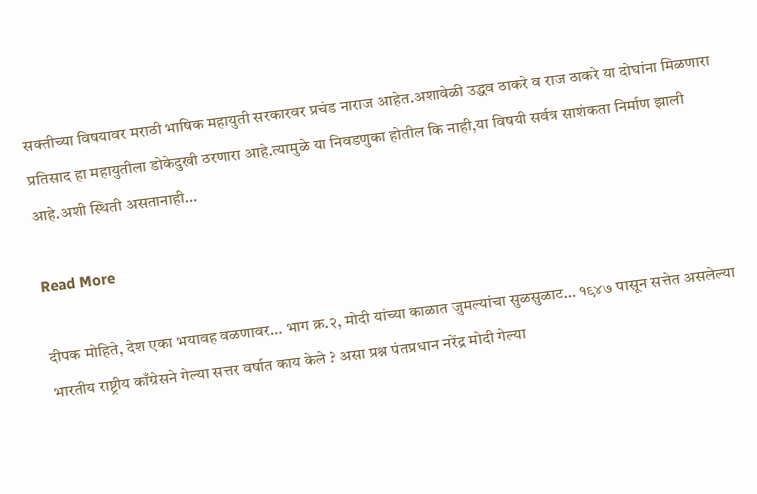सक्तीच्या विषयावर मराठी भाषिक महायुती सरकारवर प्रचंड नाराज आहेत.अशावेळी उद्धव ठाकरे व राज ठाकरे या दोघांना मिळणारा प्रतिसाद हा महायुतीला डोकेदुखी ठरणारा आहे.त्यामुळे या निवडणुका होतील कि नाही,या विषयी सर्वत्र साशंकता निर्माण झाली आहे.अशी स्थिती असतानाही…

Read More

दीपक मोहिते, देश एका भयावह वळणावर… भाग क्र.२, मोदी यांच्या काळात जुमल्यांचा सुळसुळाट… १९४७ पासून सत्तेत असलेल्या भारतीय राष्ट्रीय काँग्रेसने गेल्या सत्तर वर्षात काय केले ? असा प्रश्न पंतप्रधान नरेंद्र मोदी गेल्या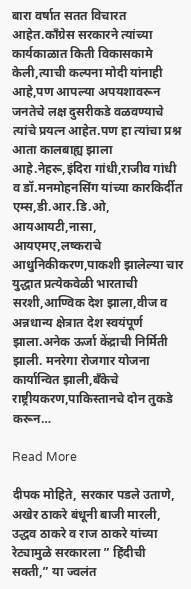बारा वर्षात सतत विचारत आहेत.काँग्रेस सरकारने त्यांच्या कार्यकाळात किती विकासकामे केली,त्याची कल्पना मोदी यांनाही आहे,पण आपल्या अपयशावरून जनतेचे लक्ष दुसरीकडे वळवण्याचे त्यांचे प्रयत्न आहेत.पण हा त्यांचा प्रश्न आता कालबाह्य झाला आहे.नेहरू,इंदिरा गांधी,राजीव गांधी व डॉ.मनमोहनसिंग यांच्या कारकिर्दीत एम्स,डी.आर.डि.ओ, आयआयटी,नासा, आयएमए,लष्कराचे आधुनिकीकरण,पाकशी झालेल्या चार युद्धात प्रत्येकवेळी भारताची सरशी,आण्विक देश झाला,वीज व अन्नधान्य क्षेत्रात देश स्वयंपूर्ण झाला.अनेक ऊर्जा केंद्राची निर्मिती झाली. मनरेगा रोजगार योजना कार्यान्वित झाली,बँकेचे राष्ट्रीयकरण,पाकिस्तानचे दोन तुकडे करून…

Read More

दीपक मोहिते, सरकार पडले उताणे, अखेर ठाकरे बंधूनी बाजी मारली, उद्धव ठाकरे व राज ठाकरे यांच्या रेट्यामुळे सरकारला ” हिंदीची सक्ती,” या ज्वलंत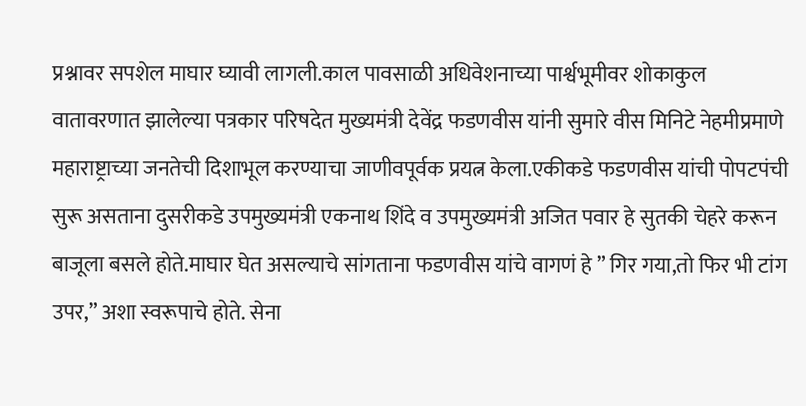प्रश्नावर सपशेल माघार घ्यावी लागली.काल पावसाळी अधिवेशनाच्या पार्श्वभूमीवर शोकाकुल वातावरणात झालेल्या पत्रकार परिषदेत मुख्यमंत्री देवेंद्र फडणवीस यांनी सुमारे वीस मिनिटे नेहमीप्रमाणे महाराष्ट्राच्या जनतेची दिशाभूल करण्याचा जाणीवपूर्वक प्रयत्न केला.एकीकडे फडणवीस यांची पोपटपंची सुरू असताना दुसरीकडे उपमुख्यमंत्री एकनाथ शिंदे व उपमुख्यमंत्री अजित पवार हे सुतकी चेहरे करून बाजूला बसले होते.माघार घेत असल्याचे सांगताना फडणवीस यांचे वागणं हे ” गिर गया,तो फिर भी टांग उपर,” अशा स्वरूपाचे होते. सेना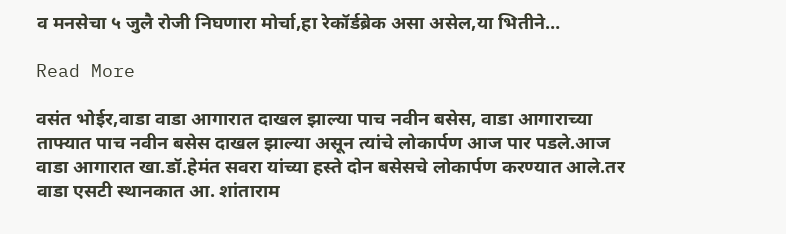व मनसेचा ५ जुलै रोजी निघणारा मोर्चा,हा रेकॉर्डब्रेक असा असेल,या भितीने…

Read More

वसंत भोईर,वाडा वाडा आगारात दाखल झाल्या पाच नवीन बसेस, वाडा आगाराच्या ताफ्यात पाच नवीन बसेस दाखल झाल्या असून त्यांचे लोकार्पण आज पार पडले.आज वाडा आगारात खा.डॉ.हेमंत सवरा यांच्या हस्ते दोन बसेसचे लोकार्पण करण्यात आले.तर वाडा एसटी स्थानकात आ. शांताराम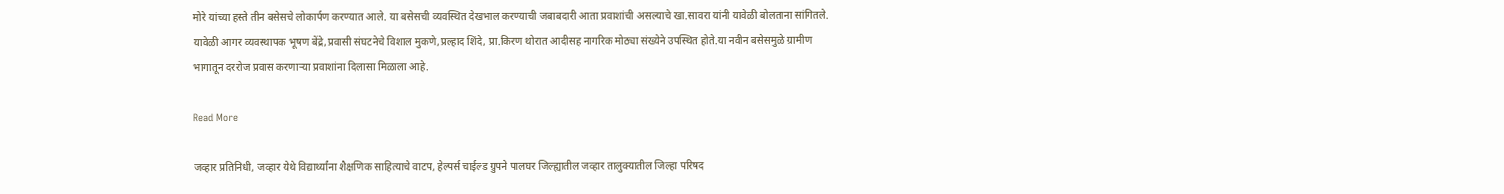मोरे यांच्या हस्ते तीन बसेसचे लोकार्पण करण्यात आले. या बसेसची व्यवस्थित देखभाल करण्याची जबाबदारी आता प्रवाशांची असल्याचे खा.सावरा यांनी यावेळी बोलताना सांगितले. यावेळी आगर व्यवस्थापक भूषण बेंद्रे,प्रवासी संघटनेचे विशाल मुकणे,प्रल्हाद शिंदे, प्रा.किरण थोरात आदीसह नागरिक मोठ्या संख्येने उपस्थित होते.या नवीन बसेसमुळे ग्रामीण भागातून दररोज प्रवास करणाऱ्या प्रवाशांना दिलासा मिळाला आहे.

Read More

जव्हार प्रतिनिधी, जव्हार येथे विद्यार्थ्यांना शैक्षणिक साहित्याचे वाटप, हेल्पर्स चाईल्ड ग्रुपने पालघर जिल्ह्यातील जव्हार तालुक्यातील जिल्हा परिषद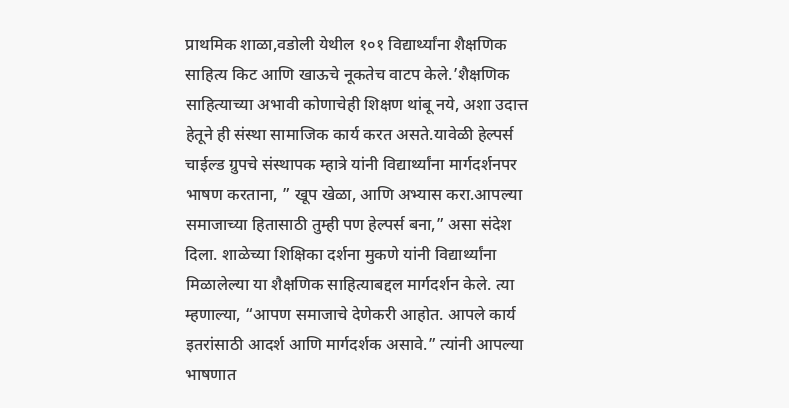प्राथमिक शाळा,वडोली येथील १०१ विद्यार्थ्यांना शैक्षणिक साहित्य किट आणि खाऊचे नूकतेच वाटप केले.’शैक्षणिक साहित्याच्या अभावी कोणाचेही शिक्षण थांबू नये, अशा उदात्त हेतूने ही संस्था सामाजिक कार्य करत असते.यावेळी हेल्पर्स चाईल्ड ग्रुपचे संस्थापक म्हात्रे यांनी विद्यार्थ्यांना मार्गदर्शनपर भाषण करताना, ” खूप खेळा, आणि अभ्यास करा.आपल्या समाजाच्या हितासाठी तुम्ही पण हेल्पर्स बना,” असा संदेश दिला. शाळेच्या शिक्षिका दर्शना मुकणे यांनी विद्यार्थ्यांना मिळालेल्या या शैक्षणिक साहित्याबद्दल मार्गदर्शन केले. त्या म्हणाल्या, “आपण समाजाचे देणेकरी आहोत. आपले कार्य इतरांसाठी आदर्श आणि मार्गदर्शक असावे.” त्यांनी आपल्या भाषणात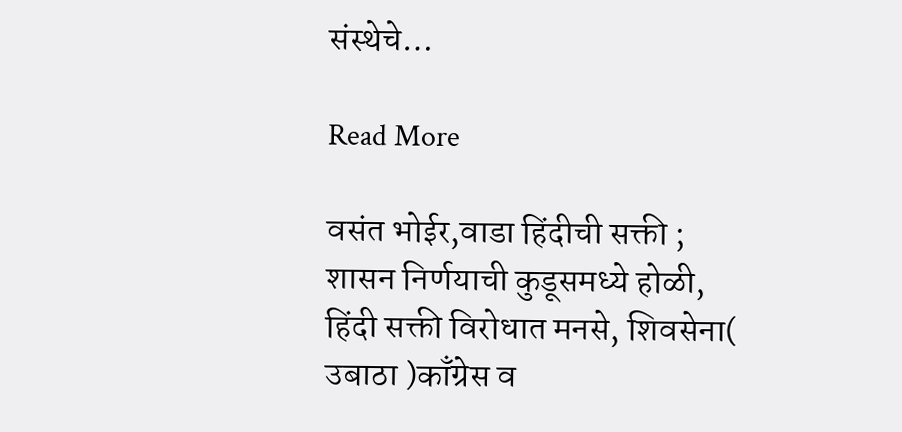संस्थेचे…

Read More

वसंत भोईर,वाडा हिंदीची सक्ती ; शासन निर्णयाची कुडूसमध्ये होळी, हिंदी सक्ती विरोधात मनसे, शिवसेना( उबाठा )काँग्रेस व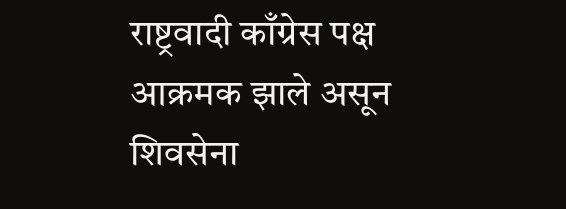राष्ट्रवादी काँग्रेस पक्ष आक्रमक झाले असून शिवसेना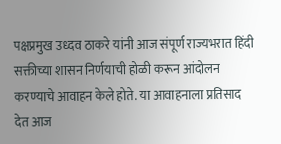पक्षप्रमुख उध्दव ठाकरे यांनी आज संपूर्ण राज्यभरात हिंदी सक्तीच्या शासन निर्णयाची होळी करून आंदोलन करण्याचे आवाहन केले होते. या आवाहनाला प्रतिसाद देत आज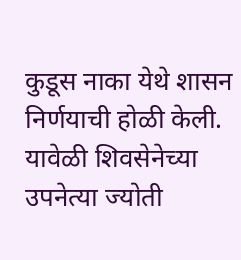कुडूस नाका येथे शासन निर्णयाची होळी केली. यावेळी शिवसेनेच्या उपनेत्या ज्योती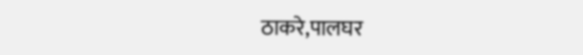ठाकरे,पालघर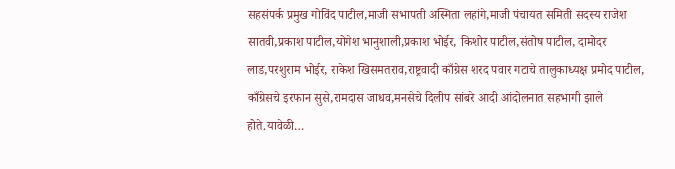सहसंपर्क प्रमुख गोविंद पाटील,माजी सभापती अस्मिता लहांगे,माजी पंचायत समिती सदस्य राजेश सातवी,प्रकाश पाटील,योगेश भानुशाली,प्रकाश भोईर, किशोर पाटील,संतोष पाटील, दामोदर लाड,परशुराम भोईर, राकेश खिसमतराव,राष्ट्रवादी काँग्रेस शरद पवार गटाचे तालुकाध्यक्ष प्रमोद पाटील, काँग्रेसचे इरफान सुसे,रामदास जाधव,मनसेचे दिलीप सांबरे आदी आंदोलनात सहभागी झाले होते.यावेळी…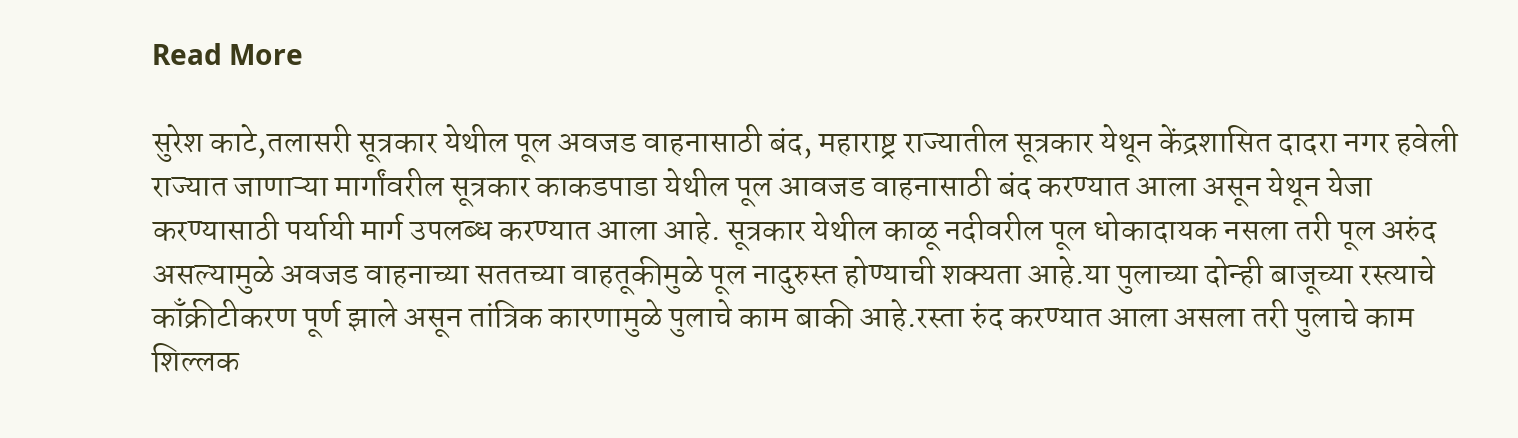Read More

सुरेश काटे,तलासरी सूत्रकार येथील पूल अवजड वाहनासाठी बंद, महाराष्ट्र राज्यातील सूत्रकार येथून केंद्रशासित दादरा नगर हवेली राज्यात जाणाऱ्या मार्गांवरील सूत्रकार काकडपाडा येथील पूल आवजड वाहनासाठी बंद करण्यात आला असून येथून येजा करण्यासाठी पर्यायी मार्ग उपलब्ध करण्यात आला आहे. सूत्रकार येथील काळू नदीवरील पूल धोकादायक नसला तरी पूल अरुंद असल्यामुळे अवजड वाहनाच्या सततच्या वाहतूकीमुळे पूल नादुरुस्त होण्याची शक्यता आहे.या पुलाच्या दोन्ही बाजूच्या रस्त्याचे काँक्रीटीकरण पूर्ण झाले असून तांत्रिक कारणामुळे पुलाचे काम बाकी आहे.रस्ता रुंद करण्यात आला असला तरी पुलाचे काम शिल्लक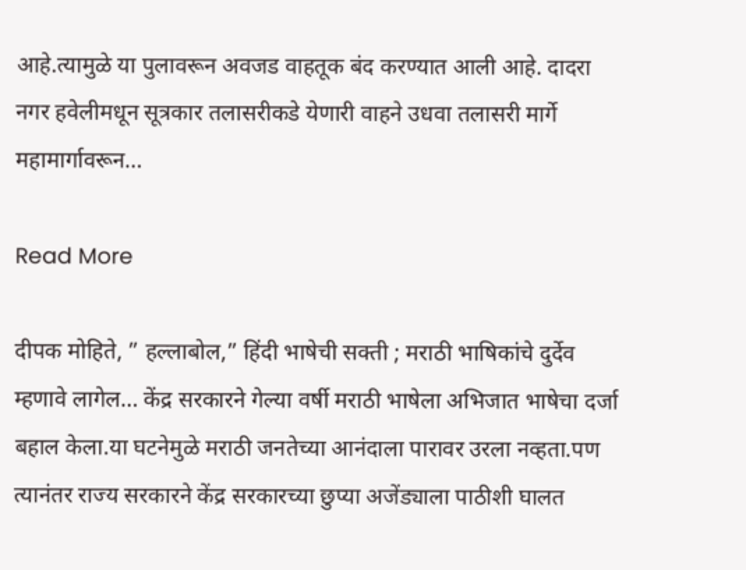आहे.त्यामुळे या पुलावरून अवजड वाहतूक बंद करण्यात आली आहे. दादरा नगर हवेलीमधून सूत्रकार तलासरीकडे येणारी वाहने उधवा तलासरी मार्गे महामार्गावरून…

Read More

दीपक मोहिते, ” हल्लाबोल,” हिंदी भाषेची सक्ती ; मराठी भाषिकांचे दुर्देव म्हणावे लागेल… केंद्र सरकारने गेल्या वर्षी मराठी भाषेला अभिजात भाषेचा दर्जा बहाल केला.या घटनेमुळे मराठी जनतेच्या आनंदाला पारावर उरला नव्हता.पण त्यानंतर राज्य सरकारने केंद्र सरकारच्या छुप्या अजेंड्याला पाठीशी घालत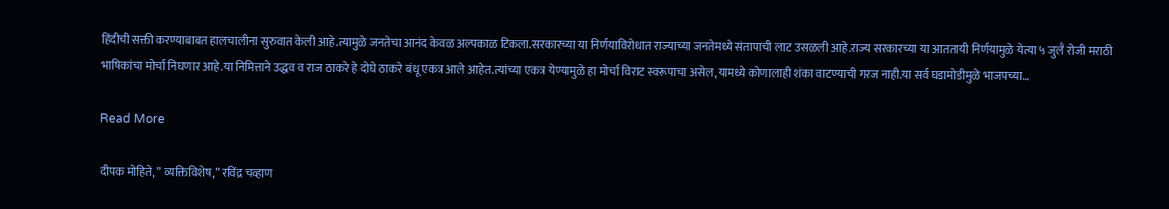हिंदीची सक्ती करण्याबाबत हालचालीना सुरुवात केली आहे.त्यामुळे जनतेचा आनंद केवळ अल्पकाळ टिकला.सरकारच्या या निर्णयाविरोधात राज्याच्या जनतेमध्ये संतापाची लाट उसळली आहे.राज्य सरकारच्या या आततायी निर्णयामुळे येत्या ५ जुलै रोजी मराठी भाषिकांचा मोर्चा निघणार आहे.या निमित्ताने उद्धव व राज ठाकरे हे दोघे ठाकरे बंधू एकत्र आले आहेत.त्यांच्या एकत्र येण्यामुळे हा मोर्चा विराट स्वरूपाचा असेल,यामध्ये कोणालाही शंका वाटण्याची गरज नाही.या सर्व घडामोडीमुळे भाजपच्या…

Read More

दीपक मोहिते, ” व्यक्तिविशेष,” रविंद्र चव्हाण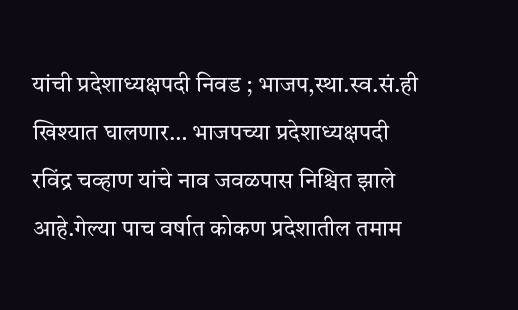यांची प्रदेशाध्यक्षपदी निवड ; भाजप,स्था.स्व.सं.ही खिश्यात घालणार… भाजपच्या प्रदेशाध्यक्षपदी रविंद्र चव्हाण यांचे नाव जवळपास निश्चित झाले आहे.गेल्या पाच वर्षात कोकण प्रदेशातील तमाम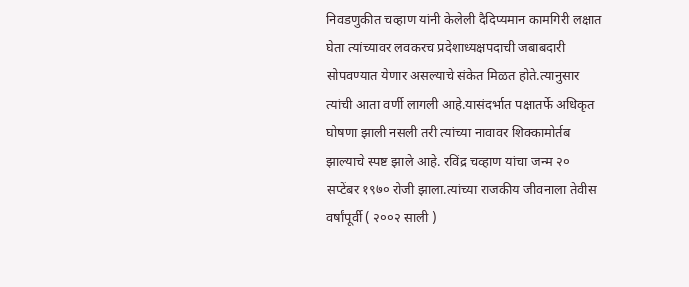निवडणुकीत चव्हाण यांनी केलेली दैदिप्यमान कामगिरी लक्षात घेता त्यांच्यावर लवकरच प्रदेशाध्यक्षपदाची जबाबदारी सोपवण्यात येणार असल्याचे संकेत मिळत होते.त्यानुसार त्यांची आता वर्णी लागली आहे.यासंदर्भात पक्षातर्फे अधिकृत घोषणा झाली नसली तरी त्यांच्या नावावर शिक्कामोर्तब झाल्याचे स्पष्ट झाले आहे. रविंद्र चव्हाण यांचा जन्म २० सप्टेंबर १९७० रोजी झाला.त्यांच्या राजकीय जीवनाला तेवीस वर्षांपूर्वी ( २००२ साली )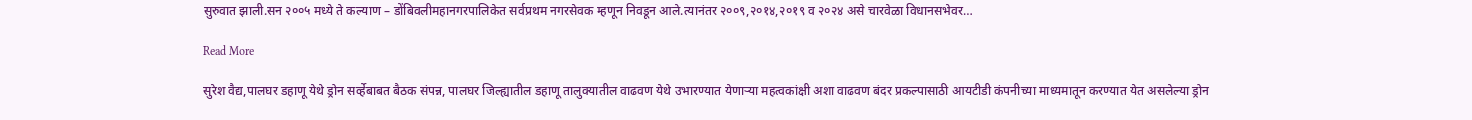सुरुवात झाली.सन २००५ मध्ये ते कल्याण – डोंबिवलीमहानगरपालिकेत सर्वप्रथम नगरसेवक म्हणून निवडून आले.त्यानंतर २००९,२०१४,२०१९ व २०२४ असे चारवेळा विधानसभेवर…

Read More

सुरेश वैद्य,पालघर डहाणू येथे ड्रोन सर्व्हेबाबत बैठक संपन्न, पालघर जिल्ह्यातील डहाणू तालुक्यातील वाढवण येथे उभारण्यात येणाऱ्या महत्वकांक्षी अशा वाढवण बंदर प्रकल्पासाठी आयटीडी कंपनीच्या माध्यमातून करण्यात येत असलेल्या ड्रोन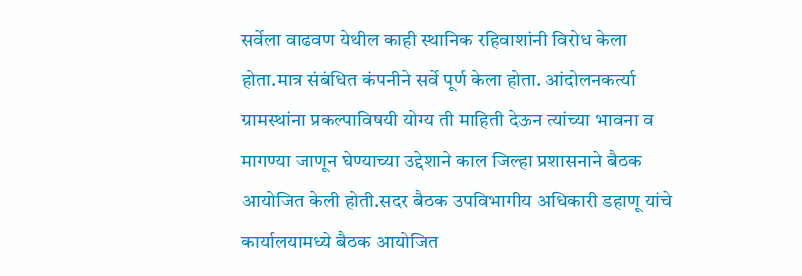सर्वेला वाढवण येथील काही स्थानिक रहिवाशांनी विरोध केला होता.मात्र संबंधित कंपनीने सर्वे पूर्ण केला होता. आंदोलनकर्त्या ग्रामस्थांना प्रकल्पाविषयी योग्य ती माहिती देऊन त्यांच्या भावना व मागण्या जाणून घेण्याच्या उद्देशाने काल जिल्हा प्रशासनाने बैठक आयोजित केली होती.सदर बैठक उपविभागीय अधिकारी डहाणू यांचे कार्यालयामध्ये बैठक आयोजित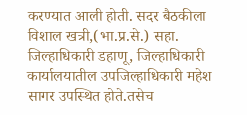करण्यात आली होती. सदर बैठकीला विशाल खत्री,(भा.प्र.से.) सहा. जिल्हाधिकारी डहाणू, जिल्हाधिकारी कार्यालयातील उपजिल्हाधिकारी महेश सागर उपस्थित होते.तसेच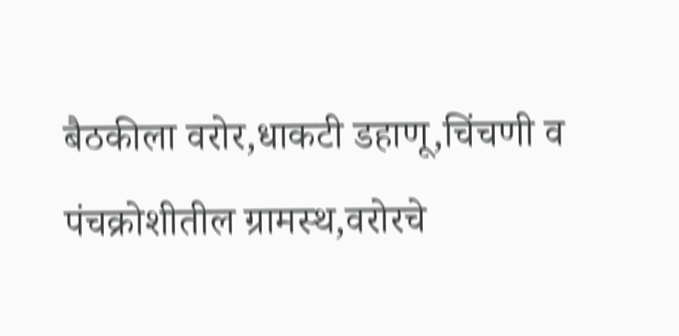बैठकीला वरोर,धाकटी डहाणू,चिंचणी व पंचक्रोशीतील ग्रामस्थ,वरोरचे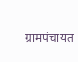ग्रामपंचायत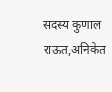सदस्य कुणाल राऊत,अनिकेत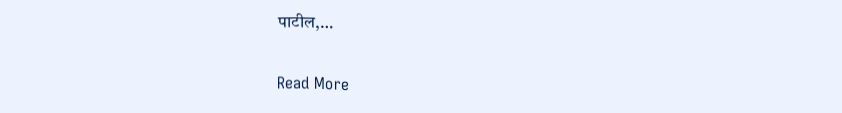पाटील,…

Read More